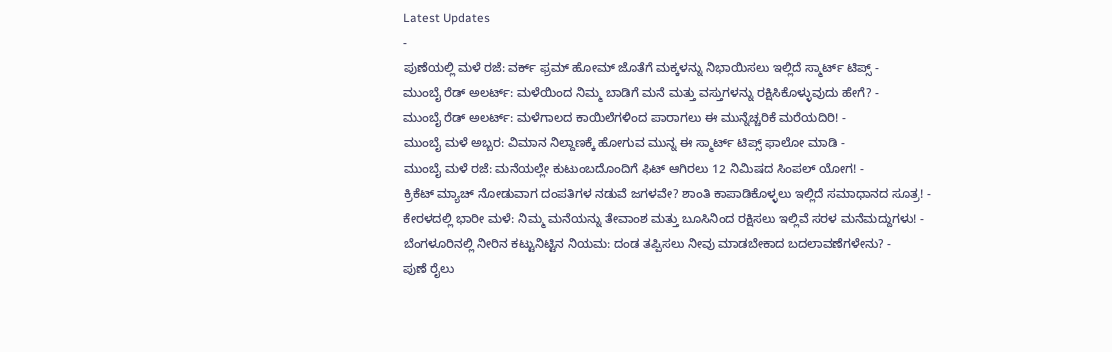Latest Updates
-
ಪುಣೆಯಲ್ಲಿ ಮಳೆ ರಜೆ: ವರ್ಕ್ ಫ್ರಮ್ ಹೋಮ್ ಜೊತೆಗೆ ಮಕ್ಕಳನ್ನು ನಿಭಾಯಿಸಲು ಇಲ್ಲಿದೆ ಸ್ಮಾರ್ಟ್ ಟಿಪ್ಸ್ -
ಮುಂಬೈ ರೆಡ್ ಅಲರ್ಟ್: ಮಳೆಯಿಂದ ನಿಮ್ಮ ಬಾಡಿಗೆ ಮನೆ ಮತ್ತು ವಸ್ತುಗಳನ್ನು ರಕ್ಷಿಸಿಕೊಳ್ಳುವುದು ಹೇಗೆ? -
ಮುಂಬೈ ರೆಡ್ ಅಲರ್ಟ್: ಮಳೆಗಾಲದ ಕಾಯಿಲೆಗಳಿಂದ ಪಾರಾಗಲು ಈ ಮುನ್ನೆಚ್ಚರಿಕೆ ಮರೆಯದಿರಿ! -
ಮುಂಬೈ ಮಳೆ ಅಬ್ಬರ: ವಿಮಾನ ನಿಲ್ದಾಣಕ್ಕೆ ಹೋಗುವ ಮುನ್ನ ಈ ಸ್ಮಾರ್ಟ್ ಟಿಪ್ಸ್ ಫಾಲೋ ಮಾಡಿ -
ಮುಂಬೈ ಮಳೆ ರಜೆ: ಮನೆಯಲ್ಲೇ ಕುಟುಂಬದೊಂದಿಗೆ ಫಿಟ್ ಆಗಿರಲು 12 ನಿಮಿಷದ ಸಿಂಪಲ್ ಯೋಗ! -
ಕ್ರಿಕೆಟ್ ಮ್ಯಾಚ್ ನೋಡುವಾಗ ದಂಪತಿಗಳ ನಡುವೆ ಜಗಳವೇ? ಶಾಂತಿ ಕಾಪಾಡಿಕೊಳ್ಳಲು ಇಲ್ಲಿದೆ ಸಮಾಧಾನದ ಸೂತ್ರ! -
ಕೇರಳದಲ್ಲಿ ಭಾರೀ ಮಳೆ: ನಿಮ್ಮ ಮನೆಯನ್ನು ತೇವಾಂಶ ಮತ್ತು ಬೂಸಿನಿಂದ ರಕ್ಷಿಸಲು ಇಲ್ಲಿವೆ ಸರಳ ಮನೆಮದ್ದುಗಳು! -
ಬೆಂಗಳೂರಿನಲ್ಲಿ ನೀರಿನ ಕಟ್ಟುನಿಟ್ಟಿನ ನಿಯಮ: ದಂಡ ತಪ್ಪಿಸಲು ನೀವು ಮಾಡಬೇಕಾದ ಬದಲಾವಣೆಗಳೇನು? -
ಪುಣೆ ರೈಲು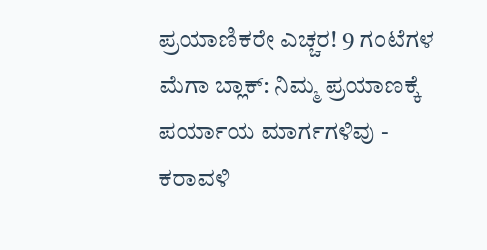ಪ್ರಯಾಣಿಕರೇ ಎಚ್ಚರ! 9 ಗಂಟೆಗಳ ಮೆಗಾ ಬ್ಲಾಕ್: ನಿಮ್ಮ ಪ್ರಯಾಣಕ್ಕೆ ಪರ್ಯಾಯ ಮಾರ್ಗಗಳಿವು -
ಕರಾವಳಿ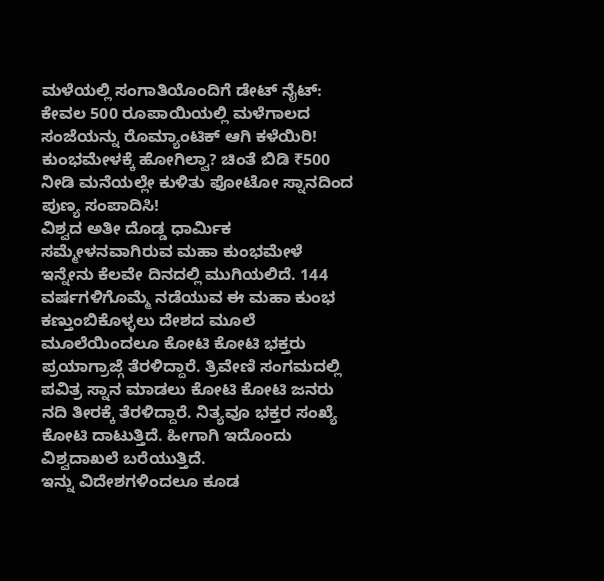ಮಳೆಯಲ್ಲಿ ಸಂಗಾತಿಯೊಂದಿಗೆ ಡೇಟ್ ನೈಟ್: ಕೇವಲ 500 ರೂಪಾಯಿಯಲ್ಲಿ ಮಳೆಗಾಲದ ಸಂಜೆಯನ್ನು ರೊಮ್ಯಾಂಟಿಕ್ ಆಗಿ ಕಳೆಯಿರಿ!
ಕುಂಭಮೇಳಕ್ಕೆ ಹೋಗಿಲ್ವಾ? ಚಿಂತೆ ಬಿಡಿ ₹500 ನೀಡಿ ಮನೆಯಲ್ಲೇ ಕುಳಿತು ಫೋಟೋ ಸ್ನಾನದಿಂದ ಪುಣ್ಯ ಸಂಪಾದಿಸಿ!
ವಿಶ್ವದ ಅತೀ ದೊಡ್ಡ ಧಾರ್ಮಿಕ ಸಮ್ಮೇಳನವಾಗಿರುವ ಮಹಾ ಕುಂಭಮೇಳೆ ಇನ್ನೇನು ಕೆಲವೇ ದಿನದಲ್ಲಿ ಮುಗಿಯಲಿದೆ. 144 ವರ್ಷಗಳಿಗೊಮ್ಮೆ ನಡೆಯುವ ಈ ಮಹಾ ಕುಂಭ ಕಣ್ತುಂಬಿಕೊಳ್ಳಲು ದೇಶದ ಮೂಲೆ ಮೂಲೆಯಿಂದಲೂ ಕೋಟಿ ಕೋಟಿ ಭಕ್ತರು ಪ್ರಯಾಗ್ರಾಜ್ಗೆ ತೆರಳಿದ್ದಾರೆ. ತ್ರಿವೇಣಿ ಸಂಗಮದಲ್ಲಿ ಪವಿತ್ರ ಸ್ನಾನ ಮಾಡಲು ಕೋಟಿ ಕೋಟಿ ಜನರು ನದಿ ತೀರಕ್ಕೆ ತೆರಳಿದ್ದಾರೆ. ನಿತ್ಯವೂ ಭಕ್ತರ ಸಂಖ್ಯೆ ಕೋಟಿ ದಾಟುತ್ತಿದೆ. ಹೀಗಾಗಿ ಇದೊಂದು ವಿಶ್ವದಾಖಲೆ ಬರೆಯುತ್ತಿದೆ.
ಇನ್ನು ವಿದೇಶಗಳಿಂದಲೂ ಕೂಡ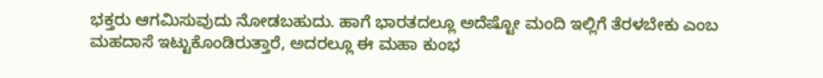ಭಕ್ತರು ಆಗಮಿಸುವುದು ನೋಡಬಹುದು. ಹಾಗೆ ಭಾರತದಲ್ಲೂ ಅದೆಷ್ಟೋ ಮಂದಿ ಇಲ್ಲಿಗೆ ತೆರಳಬೇಕು ಎಂಬ ಮಹದಾಸೆ ಇಟ್ಟುಕೊಂಡಿರುತ್ತಾರೆ, ಅದರಲ್ಲೂ ಈ ಮಹಾ ಕುಂಭ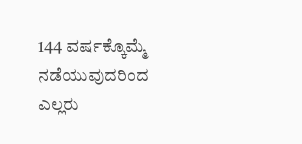144 ವರ್ಷಕ್ಕೊಮ್ಮೆ ನಡೆಯುವುದರಿಂದ ಎಲ್ಲರು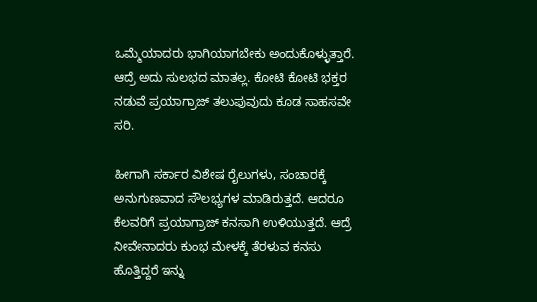ಒಮ್ಮೆಯಾದರು ಭಾಗಿಯಾಗಬೇಕು ಅಂದುಕೊಳ್ಳುತ್ತಾರೆ. ಆದ್ರೆ ಅದು ಸುಲಭದ ಮಾತಲ್ಲ. ಕೋಟಿ ಕೋಟಿ ಭಕ್ತರ ನಡುವೆ ಪ್ರಯಾಗ್ರಾಜ್ ತಲುಪುವುದು ಕೂಡ ಸಾಹಸವೇ ಸರಿ.

ಹೀಗಾಗಿ ಸರ್ಕಾರ ವಿಶೇಷ ರೈಲುಗಳು, ಸಂಚಾರಕ್ಕೆ ಅನುಗುಣವಾದ ಸೌಲಭ್ಯಗಳ ಮಾಡಿರುತ್ತದೆ. ಆದರೂ ಕೆಲವರಿಗೆ ಪ್ರಯಾಗ್ರಾಜ್ ಕನಸಾಗಿ ಉಳಿಯುತ್ತದೆ. ಆದ್ರೆ ನೀವೇನಾದರು ಕುಂಭ ಮೇಳಕ್ಕೆ ತೆರಳುವ ಕನಸು ಹೊತ್ತಿದ್ದರೆ ಇನ್ನು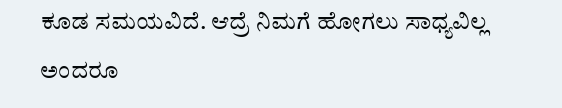ಕೂಡ ಸಮಯವಿದೆ. ಆದ್ರೆ ನಿಮಗೆ ಹೋಗಲು ಸಾಧ್ಯವಿಲ್ಲ ಅಂದರೂ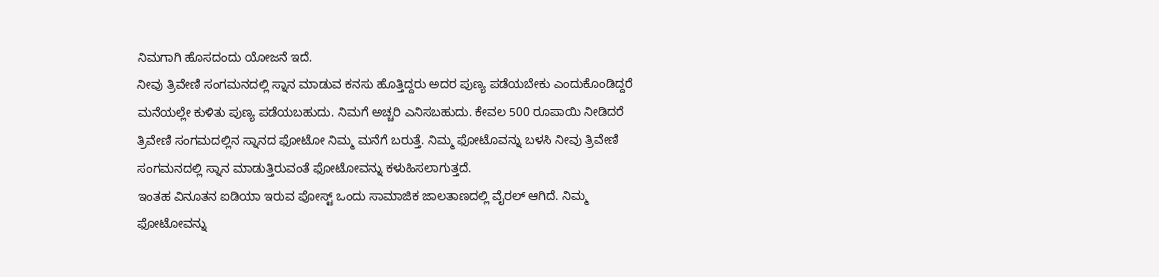ನಿಮಗಾಗಿ ಹೊಸದಂದು ಯೋಜನೆ ಇದೆ.
ನೀವು ತ್ರಿವೇಣಿ ಸಂಗಮನದಲ್ಲಿ ಸ್ನಾನ ಮಾಡುವ ಕನಸು ಹೊತ್ತಿದ್ದರು ಅದರ ಪುಣ್ಯ ಪಡೆಯಬೇಕು ಎಂದುಕೊಂಡಿದ್ದರೆ ಮನೆಯಲ್ಲೇ ಕುಳಿತು ಪುಣ್ಯ ಪಡೆಯಬಹುದು. ನಿಮಗೆ ಅಚ್ಚರಿ ಎನಿಸಬಹುದು. ಕೇವಲ 500 ರೂಪಾಯಿ ನೀಡಿದರೆ ತ್ರಿವೇಣಿ ಸಂಗಮದಲ್ಲಿನ ಸ್ನಾನದ ಫೋಟೋ ನಿಮ್ಮ ಮನೆಗೆ ಬರುತ್ತೆ. ನಿಮ್ಮ ಫೋಟೊವನ್ನು ಬಳಸಿ ನೀವು ತ್ರಿವೇಣಿ ಸಂಗಮನದಲ್ಲಿ ಸ್ನಾನ ಮಾಡುತ್ತಿರುವಂತೆ ಫೋಟೋವನ್ನು ಕಳುಹಿಸಲಾಗುತ್ತದೆ.
ಇಂತಹ ವಿನೂತನ ಐಡಿಯಾ ಇರುವ ಪೋಸ್ಟ್ ಒಂದು ಸಾಮಾಜಿಕ ಜಾಲತಾಣದಲ್ಲಿ ವೈರಲ್ ಆಗಿದೆ. ನಿಮ್ಮ ಫೋಟೋವನ್ನು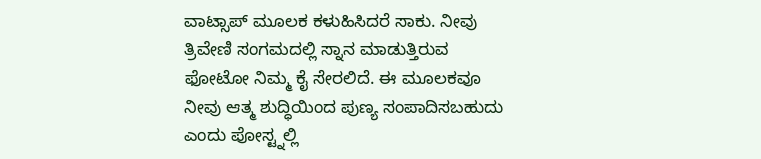ವಾಟ್ಸಾಪ್ ಮೂಲಕ ಕಳುಹಿಸಿದರೆ ಸಾಕು. ನೀವು ತ್ರಿವೇಣಿ ಸಂಗಮದಲ್ಲಿ ಸ್ನಾನ ಮಾಡುತ್ತಿರುವ ಫೋಟೋ ನಿಮ್ಮ ಕೈ ಸೇರಲಿದೆ. ಈ ಮೂಲಕವೂ ನೀವು ಆತ್ಮ ಶುದ್ಧಿಯಿಂದ ಪುಣ್ಯ ಸಂಪಾದಿಸಬಹುದು ಎಂದು ಪೋಸ್ಟ್ನಲ್ಲಿ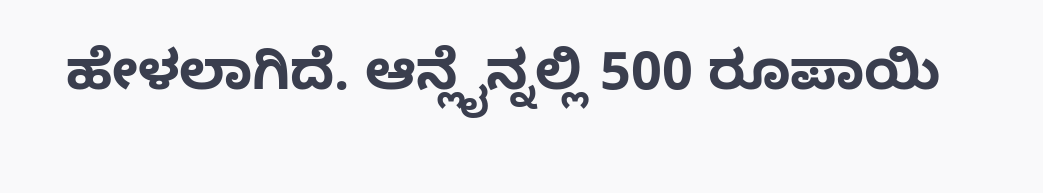ಹೇಳಲಾಗಿದೆ. ಆನ್ಲೈನ್ನಲ್ಲಿ 500 ರೂಪಾಯಿ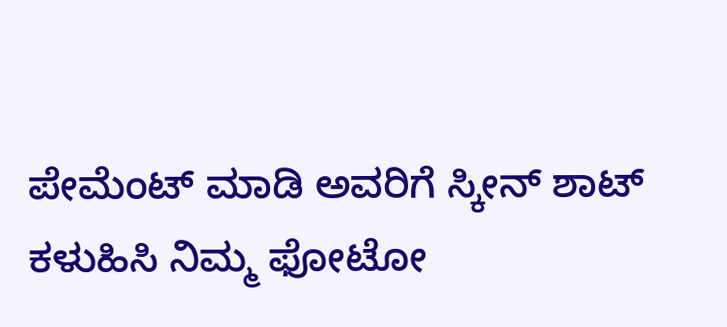ಪೇಮೆಂಟ್ ಮಾಡಿ ಅವರಿಗೆ ಸ್ಕೀನ್ ಶಾಟ್ ಕಳುಹಿಸಿ ನಿಮ್ಮ ಫೋಟೋ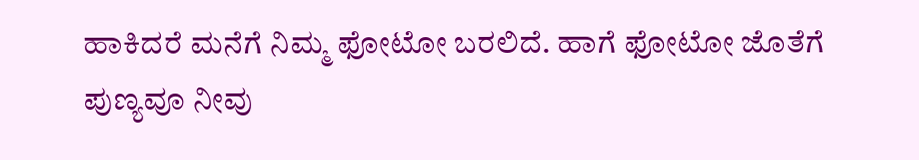ಹಾಕಿದರೆ ಮನೆಗೆ ನಿಮ್ಮ ಫೋಟೋ ಬರಲಿದೆ. ಹಾಗೆ ಫೋಟೋ ಜೊತೆಗೆ ಪುಣ್ಯವೂ ನೀವು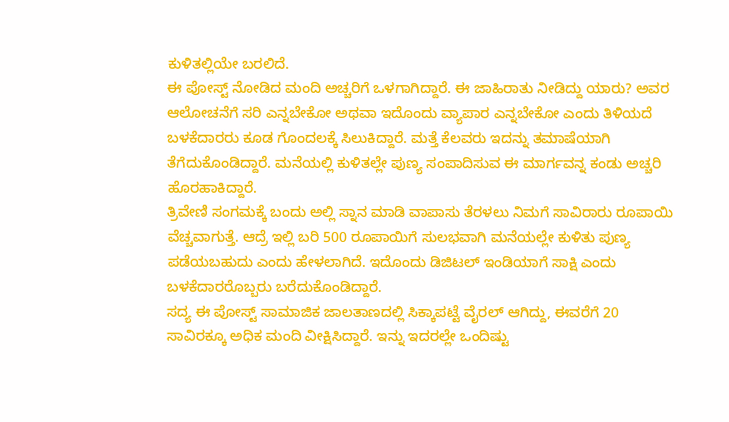ಕುಳಿತಲ್ಲಿಯೇ ಬರಲಿದೆ.
ಈ ಪೋಸ್ಟ್ ನೋಡಿದ ಮಂದಿ ಅಚ್ಚರಿಗೆ ಒಳಗಾಗಿದ್ದಾರೆ. ಈ ಜಾಹಿರಾತು ನೀಡಿದ್ದು ಯಾರು? ಅವರ ಆಲೋಚನೆಗೆ ಸರಿ ಎನ್ನಬೇಕೋ ಅಥವಾ ಇದೊಂದು ವ್ಯಾಪಾರ ಎನ್ನಬೇಕೋ ಎಂದು ತಿಳಿಯದೆ ಬಳಕೆದಾರರು ಕೂಡ ಗೊಂದಲಕ್ಕೆ ಸಿಲುಕಿದ್ದಾರೆ. ಮತ್ತೆ ಕೆಲವರು ಇದನ್ನು ತಮಾಷೆಯಾಗಿ ತೆಗೆದುಕೊಂಡಿದ್ದಾರೆ. ಮನೆಯಲ್ಲಿ ಕುಳಿತಲ್ಲೇ ಪುಣ್ಯ ಸಂಪಾದಿಸುವ ಈ ಮಾರ್ಗವನ್ನ ಕಂಡು ಅಚ್ಚರಿ ಹೊರಹಾಕಿದ್ದಾರೆ.
ತ್ರಿವೇಣಿ ಸಂಗಮಕ್ಕೆ ಬಂದು ಅಲ್ಲಿ ಸ್ನಾನ ಮಾಡಿ ವಾಪಾಸು ತೆರಳಲು ನಿಮಗೆ ಸಾವಿರಾರು ರೂಪಾಯಿ ವೆಚ್ಚವಾಗುತ್ತೆ. ಆದ್ರೆ ಇಲ್ಲಿ ಬರಿ 500 ರೂಪಾಯಿಗೆ ಸುಲಭವಾಗಿ ಮನೆಯಲ್ಲೇ ಕುಳಿತು ಪುಣ್ಯ ಪಡೆಯಬಹುದು ಎಂದು ಹೇಳಲಾಗಿದೆ. ಇದೊಂದು ಡಿಜಿಟಲ್ ಇಂಡಿಯಾಗೆ ಸಾಕ್ಷಿ ಎಂದು ಬಳಕೆದಾರರೊಬ್ಬರು ಬರೆದುಕೊಂಡಿದ್ದಾರೆ.
ಸದ್ಯ ಈ ಪೋಸ್ಟ್ ಸಾಮಾಜಿಕ ಜಾಲತಾಣದಲ್ಲಿ ಸಿಕ್ಕಾಪಟ್ಟೆ ವೈರಲ್ ಆಗಿದ್ದು, ಈವರೆಗೆ 20 ಸಾವಿರಕ್ಕೂ ಅಧಿಕ ಮಂದಿ ವೀಕ್ಷಿಸಿದ್ದಾರೆ. ಇನ್ನು ಇದರಲ್ಲೇ ಒಂದಿಷ್ಟು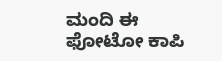ಮಂದಿ ಈ ಫೋಟೋ ಕಾಪಿ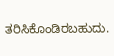ತರಿಸಿಕೊಂಡಿರಬಹುದು.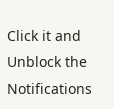Click it and Unblock the Notifications